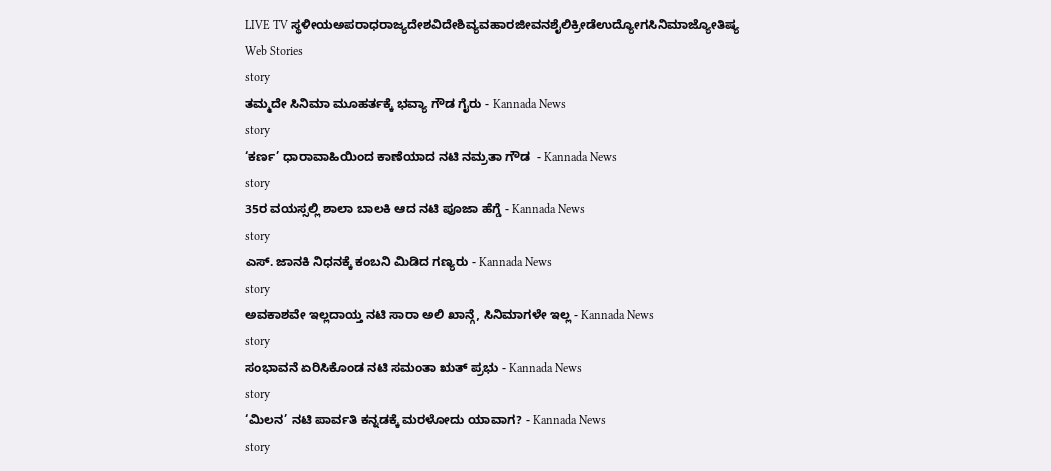LIVE TV ಸ್ಥಳೀಯಅಪರಾಧರಾಜ್ಯದೇಶವಿದೇಶಿವ್ಯವಹಾರಜೀವನಶೈಲಿಕ್ರೀಡೆಉದ್ಯೋಗಸಿನಿಮಾಜ್ಯೋತಿಷ್ಯ
Web Stories
story
ತಮ್ಮದೇ ಸಿನಿಮಾ ಮೂಹರ್ತಕ್ಕೆ ಭವ್ಯಾ ಗೌಡ ಗೈರು - Kannada News
story
‘ಕರ್ಣ’ ಧಾರಾವಾಹಿಯಿಂದ ಕಾಣೆಯಾದ ನಟಿ ನಮ್ರತಾ ಗೌಡ  - Kannada News
story
35ರ ವಯಸ್ಸಲ್ಲಿ ಶಾಲಾ ಬಾಲಕಿ ಆದ ನಟಿ ಪೂಜಾ ಹೆಗ್ಡೆ - Kannada News
story
ಎಸ್. ಜಾನಕಿ ನಿಧನಕ್ಕೆ ಕಂಬನಿ ಮಿಡಿದ ಗಣ್ಯರು - Kannada News
story
ಅವಕಾಶವೇ ಇಲ್ಲದಾಯ್ತ ನಟಿ ಸಾರಾ ಅಲಿ ಖಾನ್ಗೆ, ಸಿನಿಮಾಗಳೇ ಇಲ್ಲ - Kannada News
story
ಸಂಭಾವನೆ ಏರಿಸಿಕೊಂಡ ನಟಿ ಸಮಂತಾ ಋತ್ ಪ್ರಭು - Kannada News
story
‘ಮಿಲನ’ ನಟಿ ಪಾರ್ವತಿ ಕನ್ನಡಕ್ಕೆ ಮರಳೋದು ಯಾವಾಗ? - Kannada News
story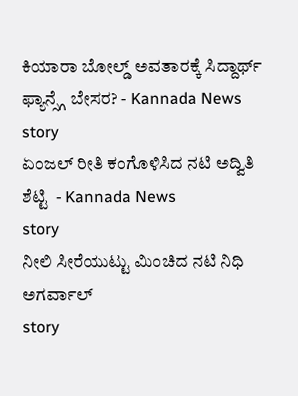ಕಿಯಾರಾ ಬೋಲ್ಡ್ ಅವತಾರಕ್ಕೆ ಸಿದ್ದಾರ್ಥ್ ಫ್ಯಾನ್ಸ್ಗೆ ಬೇಸರ? - Kannada News
story
ಏಂಜಲ್ ರೀತಿ ಕಂಗೊಳಿಸಿದ ನಟಿ ಅದ್ವಿತಿ ಶೆಟ್ಟಿ  - Kannada News
story
ನೀಲಿ ಸೀರೆಯುಟ್ಟು ಮಿಂಚಿದ ನಟಿ ನಿಧಿ ಅಗರ್ವಾಲ್
story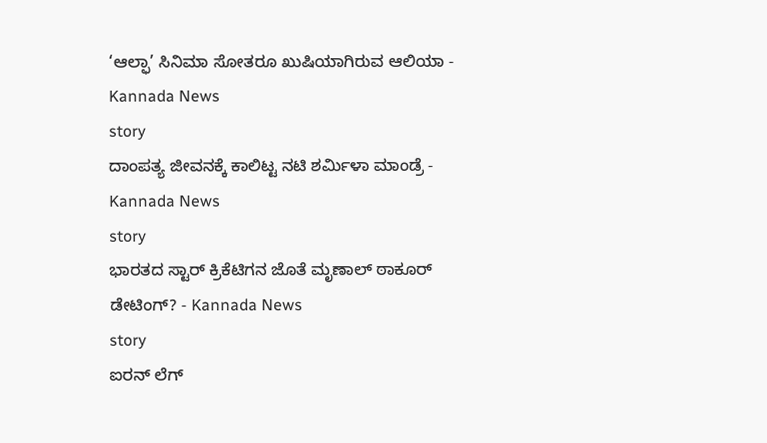‘ಆಲ್ಫಾ’ ಸಿನಿಮಾ ಸೋತರೂ ಖುಷಿಯಾಗಿರುವ ಆಲಿಯಾ - Kannada News
story
ದಾಂಪತ್ಯ ಜೀವನಕ್ಕೆ ಕಾಲಿಟ್ಟ ನಟಿ ಶರ್ಮಿಳಾ ಮಾಂಡ್ರೆ - Kannada News
story
ಭಾರತದ ಸ್ಟಾರ್ ಕ್ರಿಕೆಟಿಗನ ಜೊತೆ ಮೃಣಾಲ್ ಠಾಕೂರ್ ಡೇಟಿಂಗ್? - Kannada News
story
ಐರನ್ ಲೆಗ್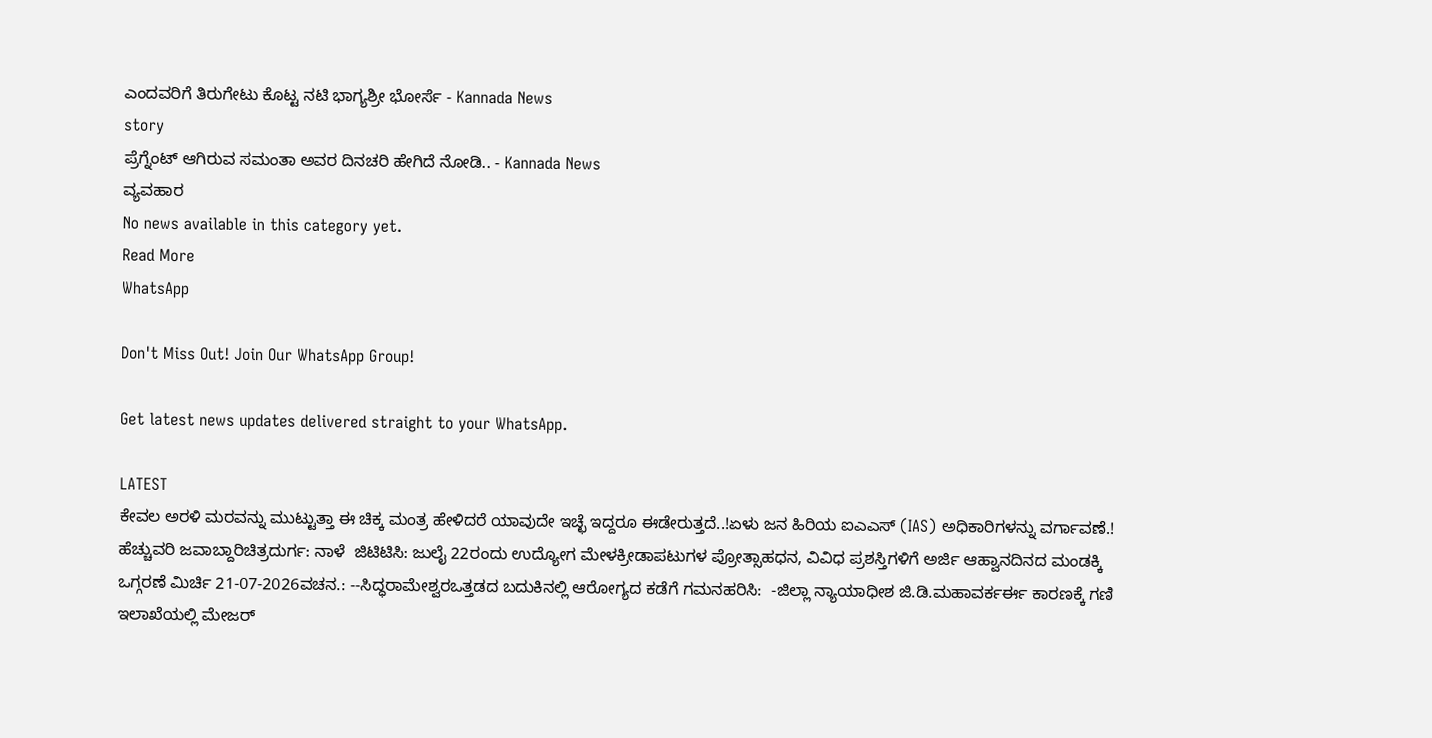ಎಂದವರಿಗೆ ತಿರುಗೇಟು ಕೊಟ್ಟ ನಟಿ ಭಾಗ್ಯಶ್ರೀ ಭೋರ್ಸೆ - Kannada News
story
ಪ್ರೆಗ್ನೆಂಟ್ ಆಗಿರುವ ಸಮಂತಾ ಅವರ ದಿನಚರಿ ಹೇಗಿದೆ ನೋಡಿ.. - Kannada News
ವ್ಯವಹಾರ
No news available in this category yet.
Read More
WhatsApp

Don't Miss Out! Join Our WhatsApp Group!

Get latest news updates delivered straight to your WhatsApp.

LATEST
ಕೇವಲ ಅರಳಿ ಮರವನ್ನು ಮುಟ್ಟುತ್ತಾ ಈ ಚಿಕ್ಕ ಮಂತ್ರ ಹೇಳಿದರೆ ಯಾವುದೇ ಇಚ್ಛೆ ಇದ್ದರೂ ಈಡೇರುತ್ತದೆ..!ಏಳು ಜನ ಹಿರಿಯ ಐಎಎಸ್ (IAS) ಅಧಿಕಾರಿಗಳನ್ನು ವರ್ಗಾವಣೆ.! ಹೆಚ್ಚುವರಿ ಜವಾಬ್ದಾರಿಚಿತ್ರದುರ್ಗ: ನಾಳೆ  ಜಿಟಿಟಿಸಿ: ಜುಲೈ 22ರಂದು ಉದ್ಯೋಗ ಮೇಳಕ್ರೀಡಾಪಟುಗಳ ಪ್ರೋತ್ಸಾಹಧನ, ವಿವಿಧ ಪ್ರಶಸ್ತಿಗಳಿಗೆ ಅರ್ಜಿ ಆಹ್ವಾನದಿನದ ಮಂಡಕ್ಕಿ ಒಗ್ಗರಣೆ ಮಿರ್ಚಿ 21-07-2026ವಚನ.: --ಸಿದ್ಧರಾಮೇಶ್ವರಒತ್ತಡದ ಬದುಕಿನಲ್ಲಿ ಆರೋಗ್ಯದ ಕಡೆಗೆ ಗಮನಹರಿಸಿ:  -ಜಿಲ್ಲಾ ನ್ಯಾಯಾಧೀಶ ಜಿ.ಡಿ.ಮಹಾವರ್ಕರ್ಈ ಕಾರಣಕ್ಕೆ ಗಣಿ ಇಲಾಖೆಯಲ್ಲಿ ಮೇಜರ್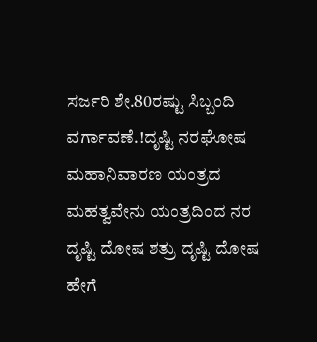ಸರ್ಜರಿ ಶೇ.80ರಷ್ಟು ಸಿಬ್ಬಂದಿ ವರ್ಗಾವಣೆ.!ದೃಷ್ಟಿ ನರಘೋಷ ಮಹಾನಿವಾರಣ ಯಂತ್ರದ ಮಹತ್ವವೇನು ಯಂತ್ರದಿಂದ ನರ ದೃಷ್ಟಿ ದೋಷ ಶತ್ರು ದೃಷ್ಟಿ ದೋಷ ಹೇಗೆ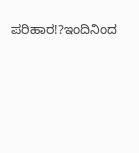ಪರಿಹಾರ!?ಇಂದಿನಿಂದ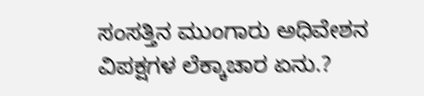ಸಂಸತ್ತಿನ ಮುಂಗಾರು ಅಧಿವೇಶನ ವಿಪಕ್ಷಗಳ ಲೆಕ್ಕಾಚಾರ ಏನು.?